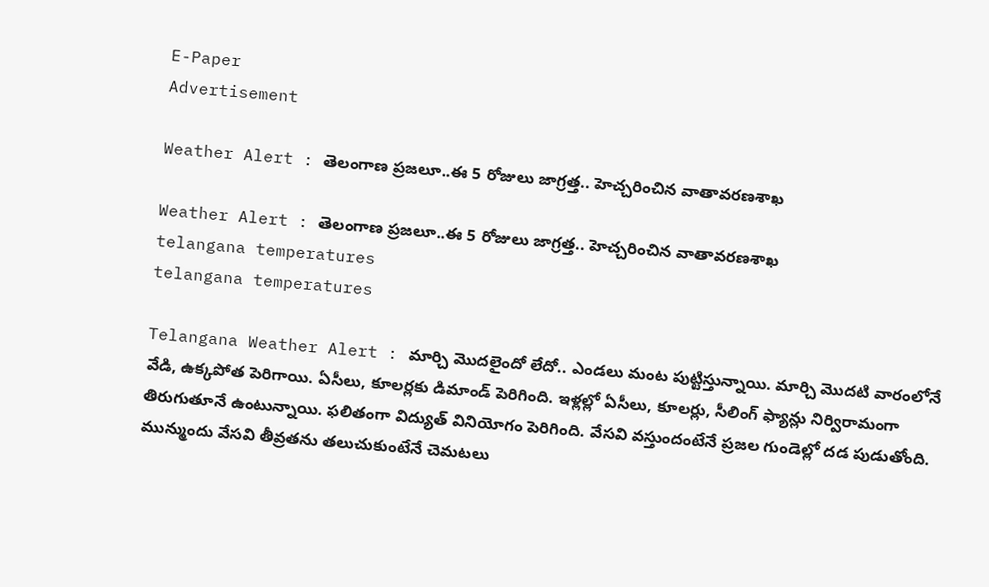E-Paper
Advertisement

Weather Alert : తెలంగాణ ప్రజలూ..ఈ 5 రోజులు జాగ్రత్త.. హెచ్చరించిన వాతావరణశాఖ

Weather Alert : తెలంగాణ ప్రజలూ..ఈ 5 రోజులు జాగ్రత్త.. హెచ్చరించిన వాతావరణశాఖ
telangana temperatures
telangana temperatures

Telangana Weather Alert : మార్చి మొదలైందో లేదో.. ఎండలు మంట పుట్టిస్తున్నాయి. మార్చి మొదటి వారంలోనే వేడి, ఉక్కపోత పెరిగాయి. ఏసీలు, కూలర్లకు డిమాండ్ పెరిగింది. ఇళ్లల్లో ఏసీలు, కూలర్లు, సీలింగ్ ఫ్యాన్లు నిర్విరామంగా తిరుగుతూనే ఉంటున్నాయి. ఫలితంగా విద్యుత్ వినియోగం పెరిగింది. వేసవి వస్తుందంటేనే ప్రజల గుండెల్లో దడ పుడుతోంది. మున్ముందు వేసవి తీవ్రతను తలుచుకుంటేనే చెమటలు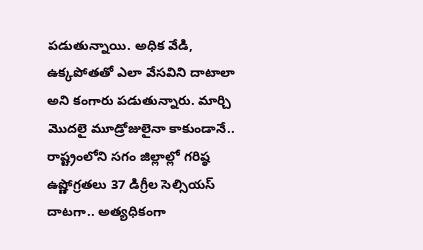పడుతున్నాయి. అధిక వేడి, ఉక్కపోతతో ఎలా వేసవిని దాటాలా అని కంగారు పడుతున్నారు. మార్చి మొదలై మూడ్రోజులైనా కాకుండానే.. రాష్ట్రంలోని సగం జిల్లాల్లో గరిష్ఠ ఉష్ణోగ్రతలు 37 డిగ్రీల సెల్సియస్ దాటగా.. అత్యధికంగా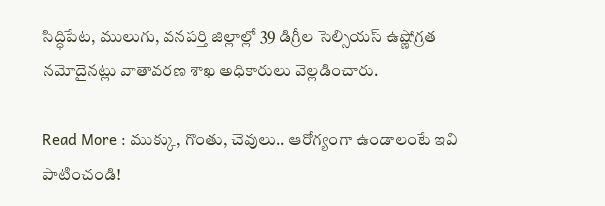సిద్ధిపేట, ములుగు, వనపర్తి జిల్లాల్లో 39 డిగ్రీల సెల్సియస్ ఉష్ణోగ్రత నమోదైనట్లు వాతావరణ శాఖ అధికారులు వెల్లడించారు.

Read More : ముక్కు, గొంతు, చెవులు.. ఆరోగ్యంగా ఉండాలంటే ఇవి పాటించండి!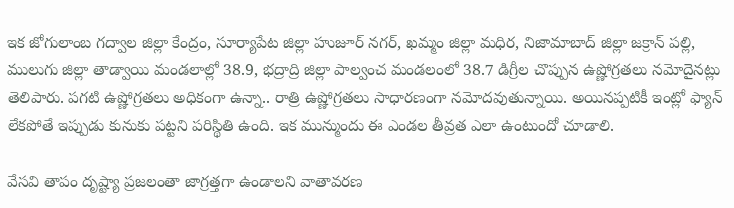ఇక జోగులాంబ గద్వాల జిల్లా కేంద్రం, సూర్యాపేట జిల్లా హుజూర్ నగర్, ఖమ్మం జిల్లా మధిర, నిజామాబాద్ జిల్లా జక్రాన్ పల్లి, ములుగు జిల్లా తాడ్వాయి మండలాల్లో 38.9, భద్రాద్రి జిల్లా పాల్వంచ మండలంలో 38.7 డిగ్రీల చొప్పున ఉష్ణోగ్రతలు నమోదైనట్లు తెలిపారు. పగటి ఉష్ణోగ్రతలు అధికంగా ఉన్నా.. రాత్రి ఉష్ణోగ్రతలు సాధారణంగా నమోదవుతున్నాయి. అయినప్పటికీ ఇంట్లో ఫ్యాన్ లేకపోతే ఇప్పుడు కునుకు పట్టని పరిస్థితి ఉంది. ఇక మున్ముందు ఈ ఎండల తీవ్రత ఎలా ఉంటుందో చూడాలి.

వేసవి తాపం దృష్ట్యా ప్రజలంతా జాగ్రత్తగా ఉండాలని వాతావరణ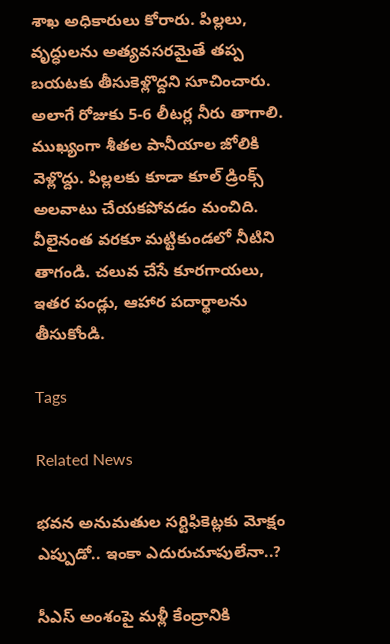శాఖ అధికారులు కోరారు. పిల్లలు, వృద్ధులను అత్యవసరమైతే తప్ప బయటకు తీసుకెళ్లొద్దని సూచించారు. అలాగే రోజుకు 5-6 లీటర్ల నీరు తాగాలి. ముఖ్యంగా శీతల పానీయాల జోలికి వెళ్లొద్దు. పిల్లలకు కూడా కూల్ డ్రింక్స్ అలవాటు చేయకపోవడం మంచిది. వీలైనంత వరకూ మట్టికుండలో నీటిని తాగండి. చలువ చేసే కూరగాయలు, ఇతర పండ్లు, ఆహార పదార్థాలను తీసుకోండి.

Tags

Related News

భవన అనుమతుల సర్టిఫికెట్లకు మోక్షం ఎప్పుడో.. ఇంకా ఎదురుచూపులేనా..?

సీఎస్ అంశంపై మళ్లీ కేంద్రానికి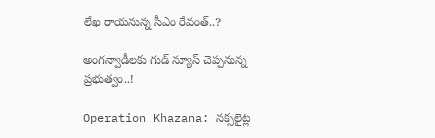లేఖ రాయనున్న సీఎం రేవంత్..?

అంగన్వాడీలకు గుడ్ న్యూస్ చెప్పనున్న ప్రభుత్వం..!

Operation Khazana: నక్సలైట్ల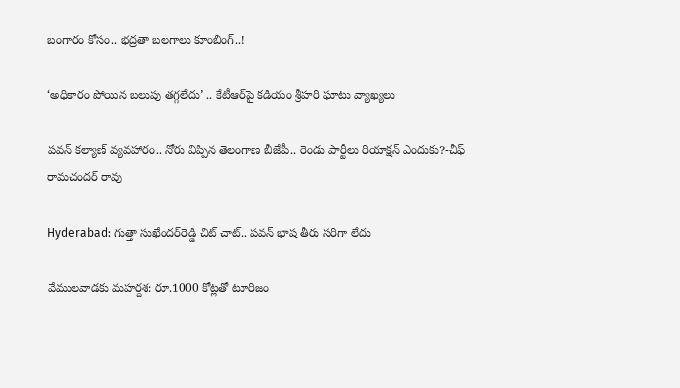బంగారం కోసం.. భద్రతా బలగాలు కూంబింగ్..!

‘అధికారం పోయిన బలుపు తగ్గలేదు’ .. కేటీఆర్‌పై కడియం శ్రీహరి ఘాటు వ్యాఖ్యలు

పవన్ కల్యాణ్ వ్యవహారం.. నోరు విప్పిన తెలంగాణ బీజేపీ.. రెండు పార్టీలు రియాక్షన్ ఎందుకు?-చీఫ్ రామచందర్ రావు

Hyderabad: గుత్తా సుఖేందర్‌రెడ్డి చిట్ చాట్.. పవన్ భాష తీరు సరిగా లేదు

వేములవాడకు మహర్దశ: రూ.1000 కోట్లతో టూరిజం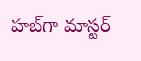హబ్‌గా మాస్టర్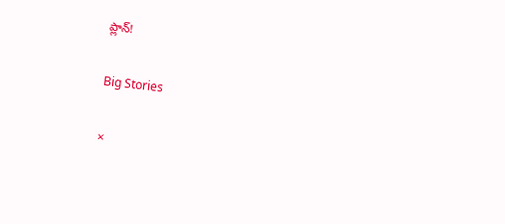ప్లాన్!

Big Stories

×